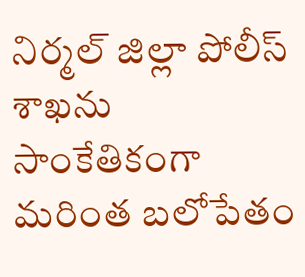నిర్మల్ జిల్లా పోలీస్ శాఖను సాంకేతికంగా మరింత బలోపేతం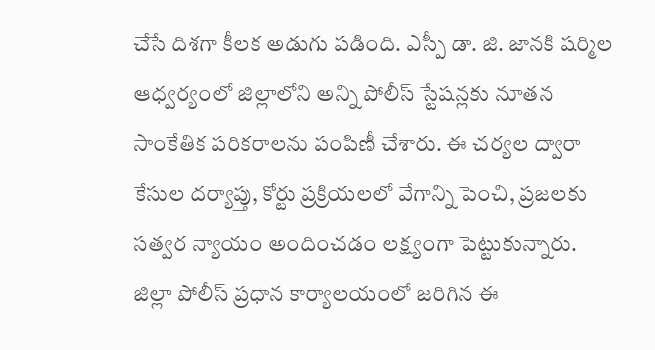చేసే దిశగా కీలక అడుగు పడింది. ఎస్పీ డా. జి. జానకి షర్మిల ఆధ్వర్యంలో జిల్లాలోని అన్ని పోలీస్ స్టేషన్లకు నూతన సాంకేతిక పరికరాలను పంపిణీ చేశారు. ఈ చర్యల ద్వారా కేసుల దర్యాప్తు, కోర్టు ప్రక్రియలలో వేగాన్ని పెంచి, ప్రజలకు సత్వర న్యాయం అందించడం లక్ష్యంగా పెట్టుకున్నారు.
జిల్లా పోలీస్ ప్రధాన కార్యాలయంలో జరిగిన ఈ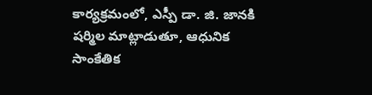కార్యక్రమంలో, ఎస్పీ డా. జి. జానకి షర్మిల మాట్లాడుతూ, ఆధునిక సాంకేతిక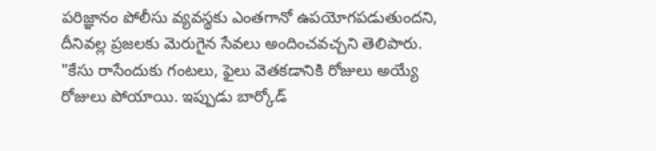పరిజ్ఞానం పోలీసు వ్యవస్థకు ఎంతగానో ఉపయోగపడుతుందని, దీనివల్ల ప్రజలకు మెరుగైన సేవలు అందించవచ్చని తెలిపారు. "కేసు రాసేందుకు గంటలు, ఫైలు వెతకడానికి రోజులు అయ్యే రోజులు పోయాయి. ఇప్పుడు బార్కోడ్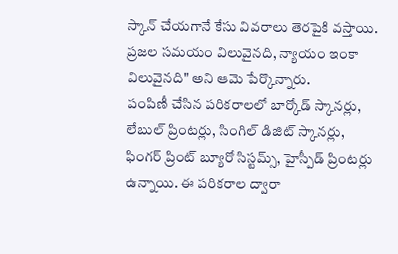స్కాన్ చేయగానే కేసు వివరాలు తెరపైకి వస్తాయి. ప్రజల సమయం విలువైనది, న్యాయం ఇంకా విలువైనది" అని ఆమె పేర్కొన్నారు.
పంపిణీ చేసిన పరికరాలలో బార్కోడ్ స్కానర్లు, లేబుల్ ప్రింటర్లు, సింగిల్ డిజిట్ స్కానర్లు, ఫింగర్ ప్రింట్ బ్యూరో సిస్టమ్స్, హైస్పీడ్ ప్రింటర్లు ఉన్నాయి. ఈ పరికరాల ద్వారా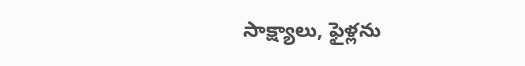సాక్ష్యాలు, ఫైళ్లను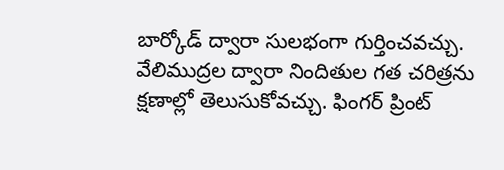బార్కోడ్ ద్వారా సులభంగా గుర్తించవచ్చు. వేలిముద్రల ద్వారా నిందితుల గత చరిత్రను క్షణాల్లో తెలుసుకోవచ్చు. ఫింగర్ ప్రింట్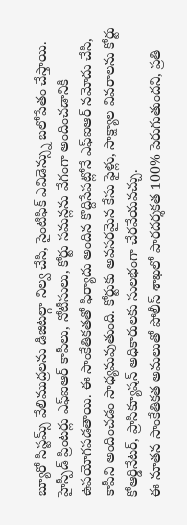బ్యూరో సిస్టమ్స్ వేలిముద్రలను డిజిటల్గా నిల్వ చేసి, సైంటిఫిక్ ఎవిడెన్స్ను బలోపేతం చేస్తాయి.
హైస్పీడ్ ప్రింటర్లు ఎఫ్ఐఆర్ కాపీలు, నోటీసులు, కోర్టు సమన్లను వేగంగా అందించడానికి ఉపయోగపడతాయి. ఈ సాంకేతికతతో ఫిర్యాదు అందిన కొద్దిసేపట్లోనే ఎఫ్ఐఆర్ నమోదు చేసి, కాపీని అందించడం సాధ్యమవుతుంది. కోర్టుకు అవసరమైన కేసు ఫైళ్లు, సాక్ష్యాల వివరాలను కోర్టు కోఆర్డినేటర్, ప్రాసిక్యూషన్ అధికారులకు సులభంగా చేరవేయవచ్చు.
ఈ నూతన సాంకేతికత అమలుతో పోలీస్ శాఖలో పారదర్శకత 100% పెరుగుతుందని, ప్రతి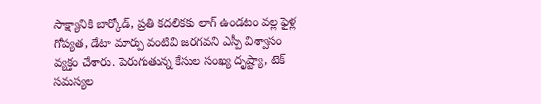సాక్ష్యానికి బార్కోడ్, ప్రతి కదలికకు లాగ్ ఉండటం వల్ల ఫైళ్ల గోప్యత, డేటా మార్పు వంటివి జరగవని ఎస్పీ విశ్వాసం వ్యక్తం చేశారు. పెరుగుతున్న కేసుల సంఖ్య దృష్ట్యా, టెక్ సమస్యల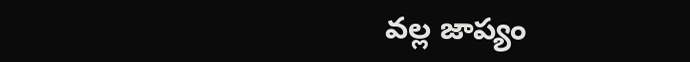వల్ల జాప్యం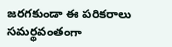జరగకుండా ఈ పరికరాలు సమర్థవంతంగా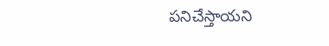పనిచేస్తాయని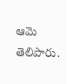ఆమె తెలిపారు.